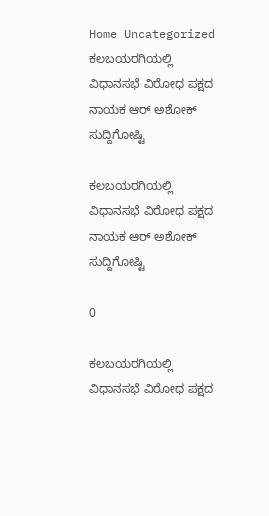Home Uncategorized ಕಲಬಯರಗಿಯಲ್ಲಿ ವಿಧಾನಸಭೆ ವಿರೋಧ ಪಕ್ಷದ ನಾಯಕ ಆರ್ ಅಶೋಕ್ ಸುದ್ದಿಗೋಷ್ಟಿ

ಕಲಬಯರಗಿಯಲ್ಲಿ ವಿಧಾನಸಭೆ ವಿರೋಧ ಪಕ್ಷದ ನಾಯಕ ಆರ್ ಅಶೋಕ್ ಸುದ್ದಿಗೋಷ್ಟಿ

0

ಕಲಬಯರಗಿಯಲ್ಲಿ ವಿಧಾನಸಭೆ ವಿರೋಧ ಪಕ್ಷದ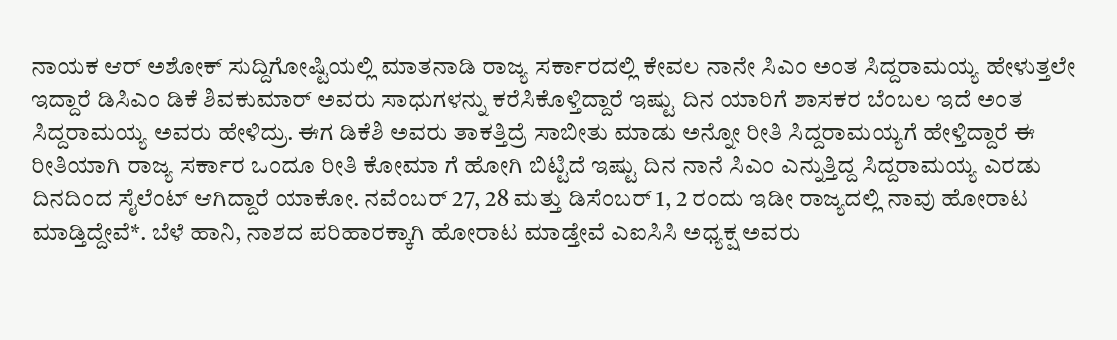ನಾಯಕ ಆರ್ ಅಶೋಕ್ ಸುದ್ದಿಗೋಷ್ಟಿಯಲ್ಲಿ ಮಾತನಾಡಿ ರಾಜ್ಯ ಸರ್ಕಾರದಲ್ಲಿ ಕೇವಲ ನಾನೇ ಸಿಎಂ ಅಂತ ಸಿದ್ದರಾಮಯ್ಯ ಹೇಳುತ್ತಲೇ ಇದ್ದಾರೆ ಡಿಸಿಎಂ ಡಿಕೆ ಶಿವಕುಮಾರ್ ಅವರು ಸಾಧುಗಳನ್ನು ಕರೆಸಿಕೊಳ್ತಿದ್ದಾರೆ ಇಷ್ಟು ದಿನ ಯಾರಿಗೆ ಶಾಸಕರ ಬೆಂಬಲ ಇದೆ ಅಂತ ಸಿದ್ದರಾಮಯ್ಯ ಅವರು ಹೇಳಿದ್ರು. ಈಗ ಡಿಕೆಶಿ ಅವರು ತಾಕತ್ತಿದ್ರೆ ಸಾಬೀತು ಮಾಡು ಅನ್ನೋ ರೀತಿ ಸಿದ್ದರಾಮಯ್ಯಗೆ ಹೇಳ್ತಿದ್ದಾರೆ ಈ ರೀತಿಯಾಗಿ ರಾಜ್ಯ ಸರ್ಕಾರ ಒಂದೂ ರೀತಿ ಕೋಮಾ ಗೆ ಹೋಗಿ ಬಿಟ್ಟಿದೆ ಇಷ್ಟು ದಿನ ನಾನೆ ಸಿಎಂ ಎನ್ನುತ್ತಿದ್ದ ಸಿದ್ದರಾಮಯ್ಯ ಎರಡು ದಿನದಿಂದ ಸೈಲೆಂಟ್ ಆಗಿದ್ದಾರೆ ಯಾಕೋ. ನವೆಂಬರ್ 27, 28 ಮತ್ತು ಡಿಸೆಂಬರ್ 1, 2 ರಂದು ಇಡೀ ರಾಜ್ಯದಲ್ಲಿ ನಾವು ಹೋರಾಟ ಮಾಡ್ತಿದ್ದೇವೆ*. ಬೆಳೆ ಹಾನಿ, ನಾಶದ ಪರಿಹಾರಕ್ಕಾಗಿ ಹೋರಾಟ ಮಾಡ್ತೇವೆ ಎಐಸಿಸಿ ಅಧ್ಯಕ್ಷ ಅವರು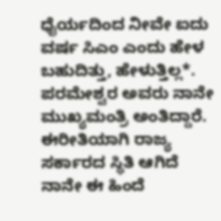ಧೈರ್ಯದಿಂದ ನೀವೇ ಐದು ವರ್ಷ ಸಿಎಂ ಎಂದು ಹೇಳ ಬಹುದಿತ್ತು, ಹೇಳುತ್ತಿಲ್ಲ*. ಪರಮೇಶ್ವರ ಅವರು ನಾನೇ ಮುಖ್ಯಮಂತ್ರಿ ಅಂತಿದ್ದಾರೆ. ಈರೀತಿಯಾಗಿ ರಾಜ್ಯ ಸರ್ಕಾರದ ಸ್ಥಿತಿ ಆಗಿದೆ ನಾನೇ ಈ ಹಿಂದೆ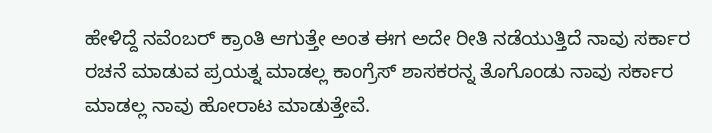ಹೇಳಿದ್ದೆ ನವೆಂಬರ್ ಕ್ರಾಂತಿ ಆಗುತ್ತೇ ಅಂತ ಈಗ ಅದೇ ರೀತಿ ನಡೆಯುತ್ತಿದೆ ನಾವು ಸರ್ಕಾರ ರಚನೆ ಮಾಡುವ ಪ್ರಯತ್ನ ಮಾಡಲ್ಲ ಕಾಂಗ್ರೆಸ್ ಶಾಸಕರನ್ನ ತೊಗೊಂಡು ನಾವು ಸರ್ಕಾರ ಮಾಡಲ್ಲ ನಾವು ಹೋರಾಟ ಮಾಡುತ್ತೇವೆ.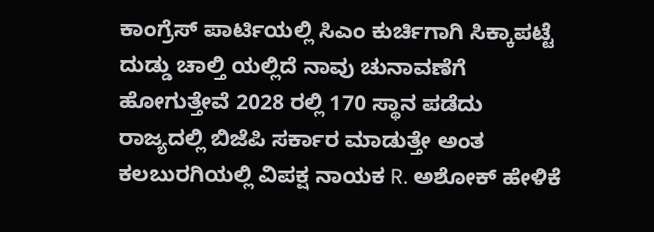ಕಾಂಗ್ರೆಸ್ ಪಾರ್ಟಿಯಲ್ಲಿ ಸಿಎಂ ಕುರ್ಚಿಗಾಗಿ ಸಿಕ್ಕಾಪಟ್ಟೆ ದುಡ್ಡು ಚಾಲ್ತಿ ಯಲ್ಲಿದೆ ನಾವು ಚುನಾವಣೆಗೆ ಹೋಗುತ್ತೇವೆ 2028 ರಲ್ಲಿ 170 ಸ್ಥಾನ ಪಡೆದು ರಾಜ್ಯದಲ್ಲಿ ಬಿಜೆಪಿ ಸರ್ಕಾರ ಮಾಡುತ್ತೇ ಅಂತ ಕಲಬುರಗಿಯಲ್ಲಿ ವಿಪಕ್ಷ ನಾಯಕ R. ಅಶೋಕ್ ಹೇಳಿಕೆ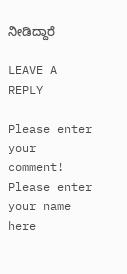ನೀಡಿದ್ದಾರೆ

LEAVE A REPLY

Please enter your comment!
Please enter your name here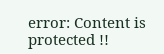error: Content is protected !!